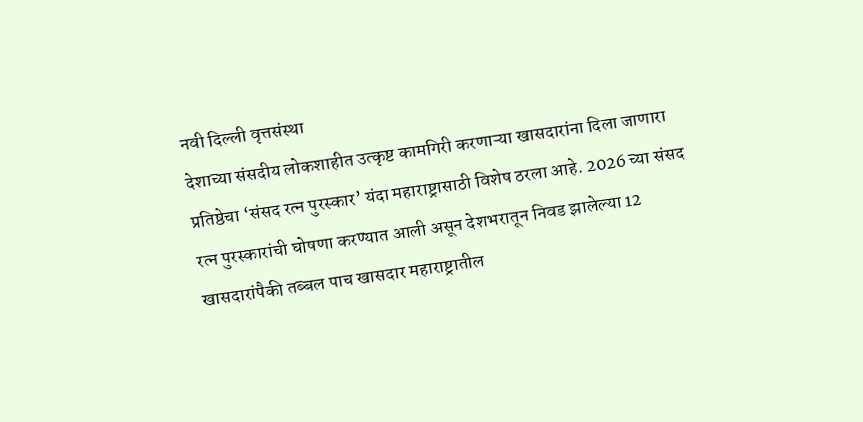नवी दिल्ली वृत्तसंस्था
देशाच्या संसदीय लोकशाहीत उत्कृष्ट कामगिरी करणाऱ्या खासदारांना दिला जाणारा प्रतिष्ठेचा ‘संसद रत्न पुरस्कार’ यंदा महाराष्ट्रासाठी विशेष ठरला आहे. 2026 च्या संसद रत्न पुरस्कारांची घोषणा करण्यात आली असून देशभरातून निवड झालेल्या 12 खासदारांपैकी तब्बल पाच खासदार महाराष्ट्रातील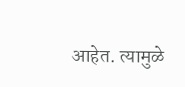आहेत. त्यामुळे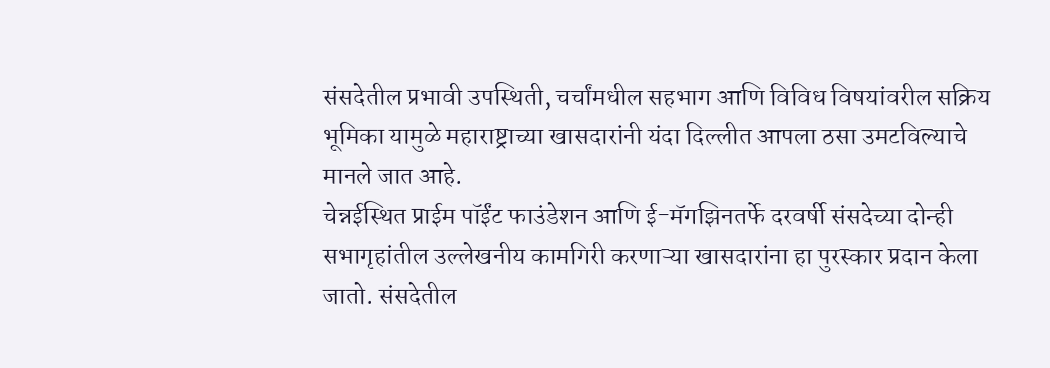संसदेतील प्रभावी उपस्थिती, चर्चांमधील सहभाग आणि विविध विषयांवरील सक्रिय भूमिका यामुळे महाराष्ट्राच्या खासदारांनी यंदा दिल्लीत आपला ठसा उमटविल्याचे मानले जात आहे.
चेन्नईस्थित प्राईम पॉईंट फाउंडेशन आणि ई-मॅगझिनतर्फे दरवर्षी संसदेच्या दोन्ही सभागृहांतील उल्लेखनीय कामगिरी करणाऱ्या खासदारांना हा पुरस्कार प्रदान केला जातो. संसदेतील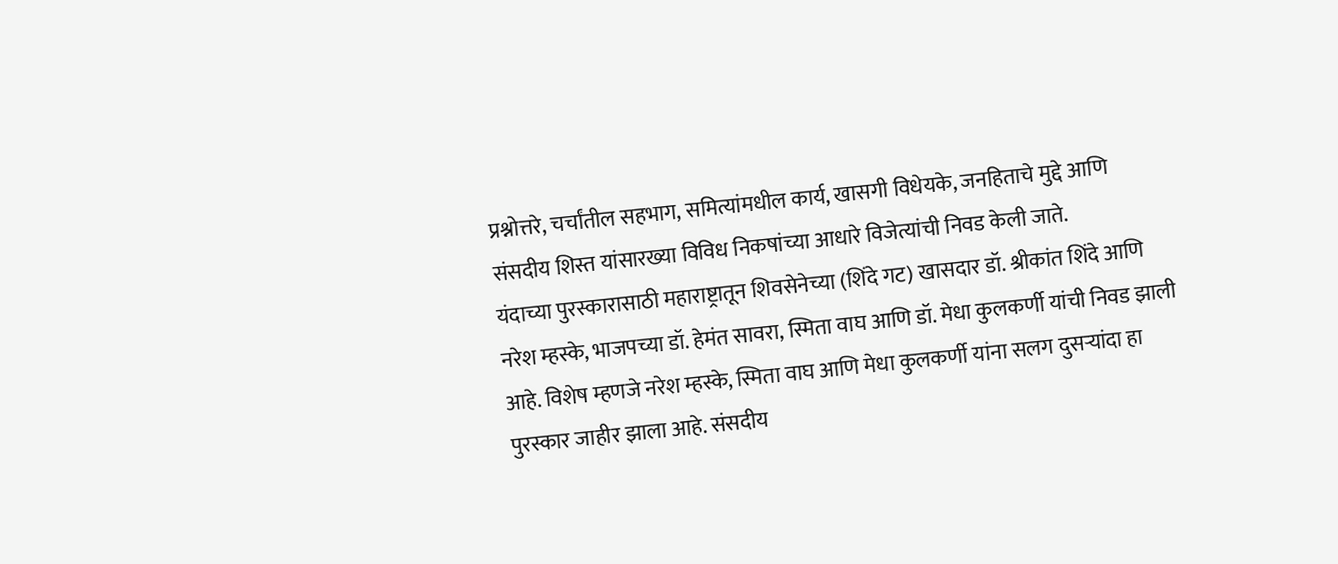प्रश्नोत्तरे, चर्चांतील सहभाग, समित्यांमधील कार्य, खासगी विधेयके, जनहिताचे मुद्दे आणि संसदीय शिस्त यांसारख्या विविध निकषांच्या आधारे विजेत्यांची निवड केली जाते.
यंदाच्या पुरस्कारासाठी महाराष्ट्रातून शिवसेनेच्या (शिंदे गट) खासदार डॉ. श्रीकांत शिंदे आणि नरेश म्हस्के, भाजपच्या डॉ. हेमंत सावरा, स्मिता वाघ आणि डॉ. मेधा कुलकर्णी यांची निवड झाली आहे. विशेष म्हणजे नरेश म्हस्के, स्मिता वाघ आणि मेधा कुलकर्णी यांना सलग दुसऱ्यांदा हा पुरस्कार जाहीर झाला आहे. संसदीय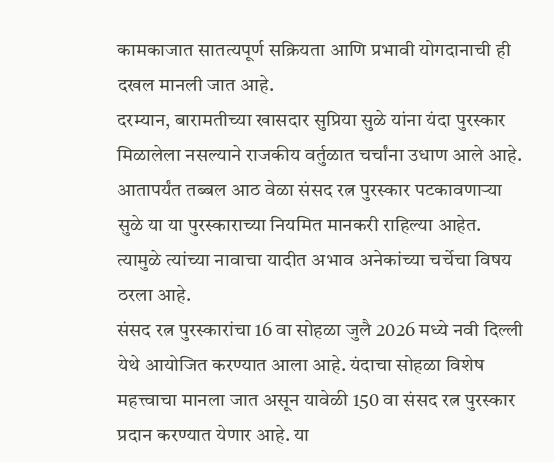कामकाजात सातत्यपूर्ण सक्रियता आणि प्रभावी योगदानाची ही दखल मानली जात आहे.
दरम्यान, बारामतीच्या खासदार सुप्रिया सुळे यांना यंदा पुरस्कार मिळालेला नसल्याने राजकीय वर्तुळात चर्चांना उधाण आले आहे. आतापर्यंत तब्बल आठ वेळा संसद रत्न पुरस्कार पटकावणाऱ्या सुळे या या पुरस्काराच्या नियमित मानकरी राहिल्या आहेत. त्यामुळे त्यांच्या नावाचा यादीत अभाव अनेकांच्या चर्चेचा विषय ठरला आहे.
संसद रत्न पुरस्कारांचा 16 वा सोहळा जुलै 2026 मध्ये नवी दिल्ली येथे आयोजित करण्यात आला आहे. यंदाचा सोहळा विशेष महत्त्वाचा मानला जात असून यावेळी 150 वा संसद रत्न पुरस्कार प्रदान करण्यात येणार आहे. या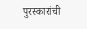पुरस्कारांची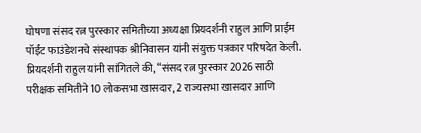घोषणा संसद रत्न पुरस्कार समितीच्या अध्यक्षा प्रियदर्शनी राहुल आणि प्राईम पॉईंट फाउंडेशनचे संस्थापक श्रीनिवासन यांनी संयुक्त पत्रकार परिषदेत केली.
प्रियदर्शनी राहुल यांनी सांगितले की, “संसद रत्न पुरस्कार 2026 साठी परीक्षक समितीने 10 लोकसभा खासदार, 2 राज्यसभा खासदार आणि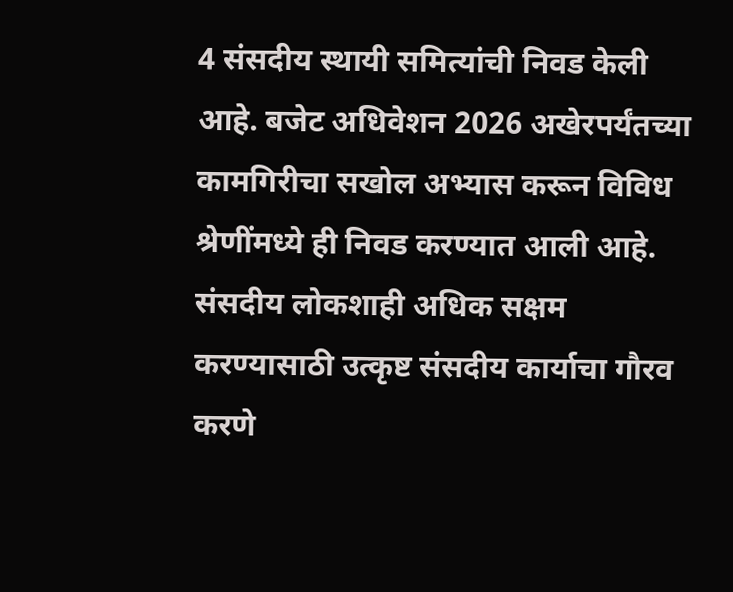4 संसदीय स्थायी समित्यांची निवड केली आहे. बजेट अधिवेशन 2026 अखेरपर्यंतच्या कामगिरीचा सखोल अभ्यास करून विविध श्रेणींमध्ये ही निवड करण्यात आली आहे. संसदीय लोकशाही अधिक सक्षम करण्यासाठी उत्कृष्ट संसदीय कार्याचा गौरव करणे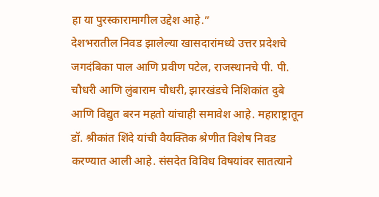हा या पुरस्कारामागील उद्देश आहे.”
देशभरातील निवड झालेल्या खासदारांमध्ये उत्तर प्रदेशचे जगदंबिका पाल आणि प्रवीण पटेल, राजस्थानचे पी. पी. चौधरी आणि लुंबाराम चौधरी, झारखंडचे निशिकांत दुबे आणि विद्युत बरन महतो यांचाही समावेश आहे. महाराष्ट्रातून डॉ. श्रीकांत शिंदे यांची वैयक्तिक श्रेणीत विशेष निवड करण्यात आली आहे. संसदेत विविध विषयांवर सातत्याने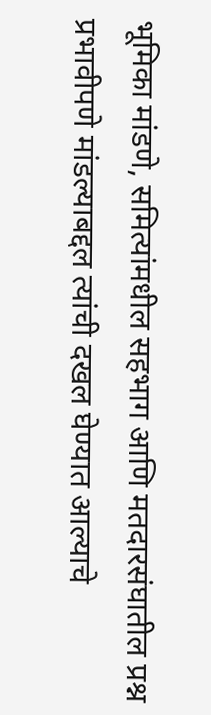भूमिका मांडणे, समित्यांमधील सहभाग आणि मतदारसंघातील प्रश्न प्रभावीपणे मांडल्याबद्दल त्यांची दखल घेण्यात आल्याचे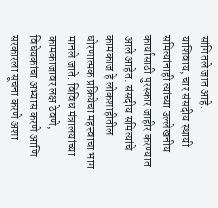सांगितले जात आहे.
याशिवाय, चार संसदीय स्थायी समित्यांनाही त्यांच्या उल्लेखनीय कार्यासाठी पुरस्कार जाहीर करण्यात आले आहेत. संसदीय समित्यांचे कामकाज हे लोकशाहीतील धोरणात्मक प्रक्रियेचा महत्त्वाचा भाग मानले जाते. विविध मंत्रालयांच्या कामकाजावर लक्ष ठेवणे, विधेयकांचा अभ्यास करणे आणि सरकारला सूचना करणे अशा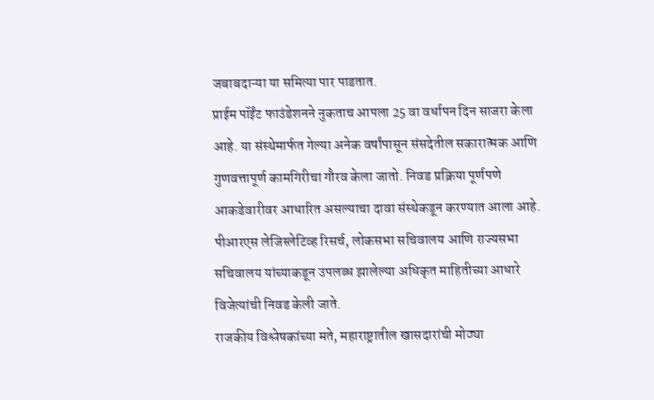जबाबदाऱ्या या समित्या पार पाडतात.
प्राईम पॉईंट फाउंडेशनने नुकताच आपला 25 वा वर्धापन दिन साजरा केला आहे. या संस्थेमार्फत गेल्या अनेक वर्षांपासून संसदेतील सकारात्मक आणि गुणवत्तापूर्ण कामगिरीचा गौरव केला जातो. निवड प्रक्रिया पूर्णपणे आकडेवारीवर आधारित असल्याचा दावा संस्थेकडून करण्यात आला आहे. पीआरएस लेजिस्लेटिव्ह रिसर्च, लोकसभा सचिवालय आणि राज्यसभा सचिवालय यांच्याकडून उपलब्ध झालेल्या अधिकृत माहितीच्या आधारे विजेत्यांची निवड केली जाते.
राजकीय विश्लेषकांच्या मते, महाराष्ट्रातील खासदारांची मोठ्या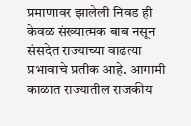प्रमाणावर झालेली निवड ही केवळ संख्यात्मक बाब नसून संसदेत राज्याच्या वाढत्या प्रभावाचे प्रतीक आहे. आगामी काळात राज्यातील राजकीय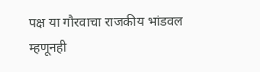पक्ष या गौरवाचा राजकीय भांडवल म्हणूनही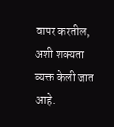वापर करतील, अशी शक्यता व्यक्त केली जात आहे.